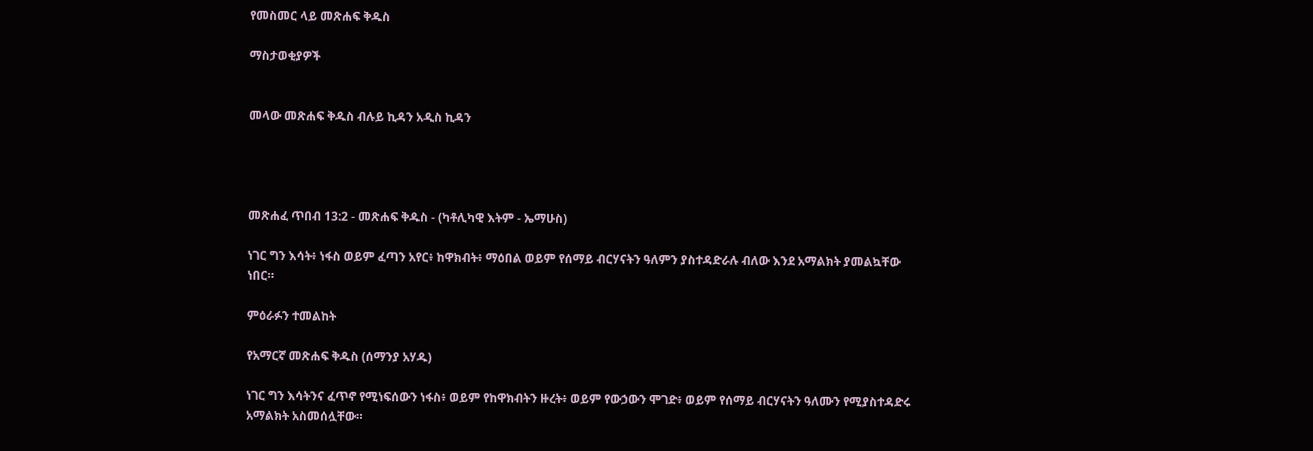የመስመር ላይ መጽሐፍ ቅዱስ

ማስታወቂያዎች


መላው መጽሐፍ ቅዱስ ብሉይ ኪዳን አዲስ ኪዳን




መጽሐፈ ጥበብ 13:2 - መጽሐፍ ቅዱስ - (ካቶሊካዊ እትም - ኤማሁስ)

ነገር ግን እሳት፥ ነፋስ ወይም ፈጣን አየር፥ ከዋክብት፥ ማዕበል ወይም የሰማይ ብርሃናትን ዓለምን ያስተዳድራሉ ብለው እንደ አማልክት ያመልኳቸው ነበር።

ምዕራፉን ተመልከት

የአማርኛ መጽሐፍ ቅዱስ (ሰማንያ አሃዱ)

ነገር ግን እሳትንና ፈጥኖ የሚነፍሰውን ነፋስ፥ ወይም የከዋክብትን ዙረት፥ ወይም የውኃውን ሞገድ፥ ወይም የሰማይ ብርሃናትን ዓለሙን የሚያስተዳድሩ አማልክት አስመሰሏቸው።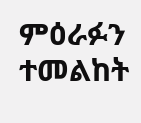ምዕራፉን ተመልከት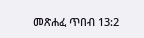መጽሐፈ ጥበብ 13:2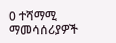0 ተሻማሚ ማመሳሰሪያዎች